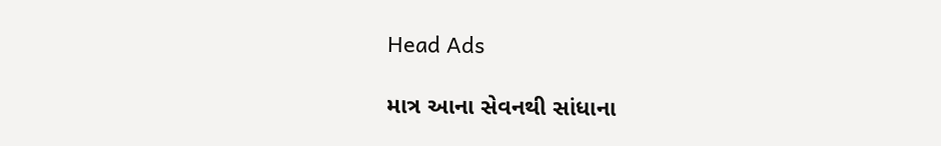Head Ads

માત્ર આના સેવનથી સાંધાના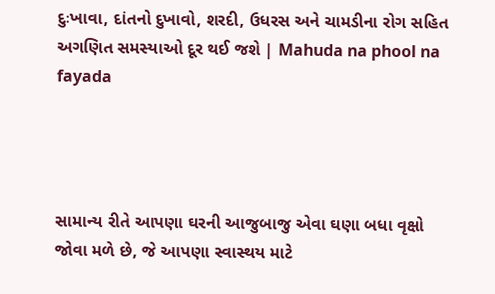દુઃખાવા, દાંતનો દુખાવો, શરદી, ઉધરસ અને ચામડીના રોગ સહિત અગણિત સમસ્યાઓ દૂર થઈ જશે | Mahuda na phool na fayada




સામાન્ય રીતે આપણા ઘરની આજુબાજુ એવા ઘણા બધા વૃક્ષો જોવા મળે છે, જે આપણા સ્વાસ્થય માટે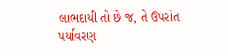લાભદાયી તો છે જ, તે ઉપરાંત પર્યાવરણ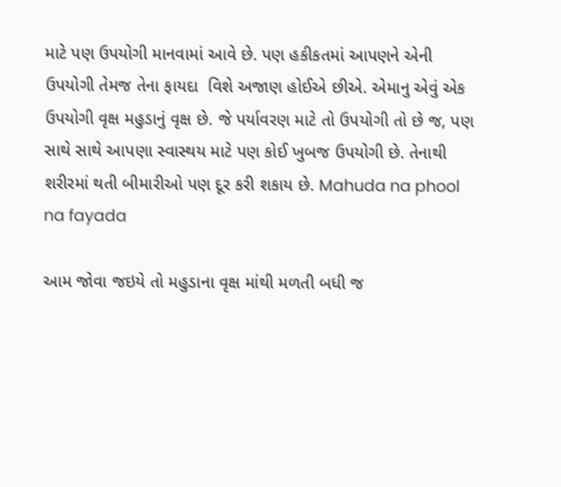માટે પણ ઉપયોગી માનવામાં આવે છે. પણ હકીકતમાં આપણને એની ઉપયોગી તેમજ તેના ફાયદા  વિશે અજાણ હોઈએ છીએ. એમાનુ એવું એક ઉપયોગી વૃક્ષ મહુડાનું વૃક્ષ છે. જે પર્યાવરણ માટે તો ઉપયોગી તો છે જ, પણ સાથે સાથે આપણા સ્વાસ્થય માટે પણ કોઈ ખુબજ ઉપયોગી છે. તેનાથી શરીરમાં થતી બીમારીઓ પણ દૂર કરી શકાય છે. Mahuda na phool na fayada

આમ જોવા જઇયે તો મહુડાના વૃક્ષ માંથી મળતી બધી જ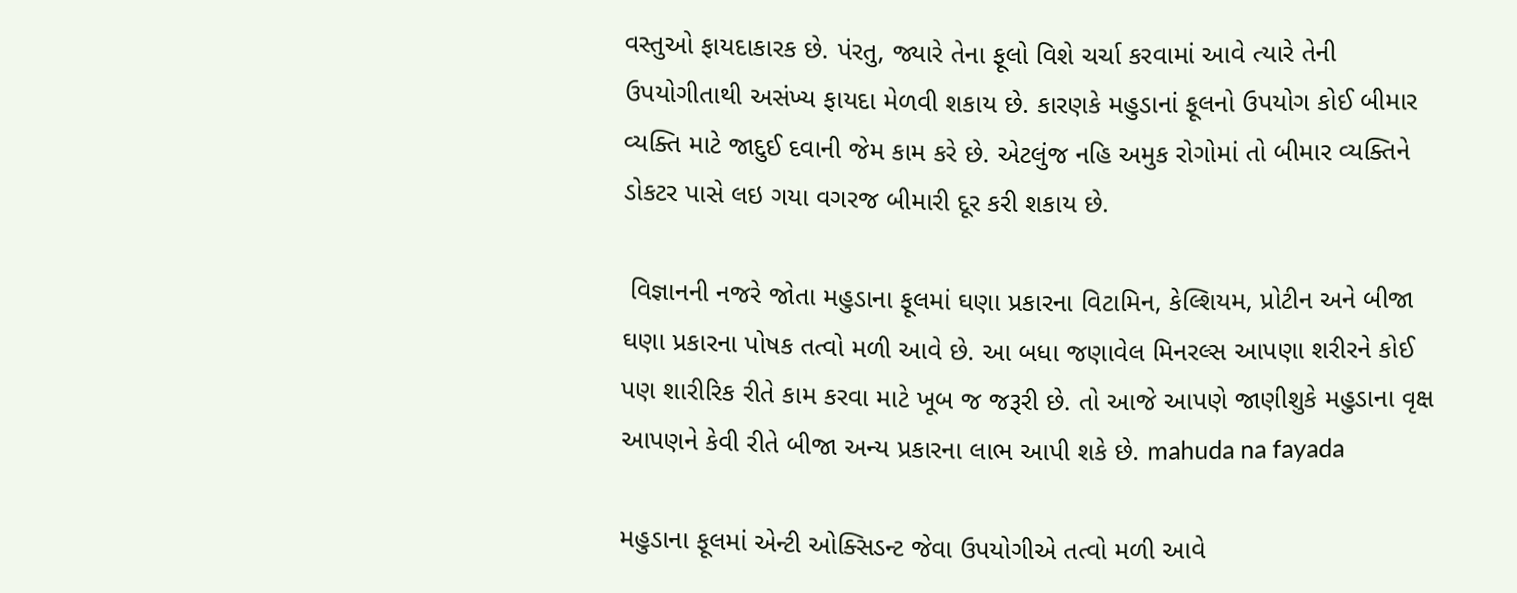વસ્તુઓ ફાયદાકારક છે. પંરતુ, જ્યારે તેના ફૂલો વિશે ચર્ચા કરવામાં આવે ત્યારે તેની ઉપયોગીતાથી અસંખ્ય ફાયદા મેળવી શકાય છે. કારણકે મહુડાનાં ફૂલનો ઉપયોગ કોઈ બીમાર વ્યક્તિ માટે જાદુઈ દવાની જેમ કામ કરે છે. એટલુંજ નહિ અમુક રોગોમાં તો બીમાર વ્યક્તિને ડોકટર પાસે લઇ ગયા વગરજ બીમારી દૂર કરી શકાય છે.

 વિજ્ઞાનની નજરે જોતા મહુડાના ફૂલમાં ઘણા પ્રકારના વિટામિન, કેલ્શિયમ, પ્રોટીન અને બીજા ઘણા પ્રકારના પોષક તત્વો મળી આવે છે. આ બધા જણાવેલ મિનરલ્સ આપણા શરીરને કોઈ પણ શારીરિક રીતે કામ કરવા માટે ખૂબ જ જરૂરી છે. તો આજે આપણે જાણીશુકે મહુડાના વૃક્ષ આપણને કેવી રીતે બીજા અન્ય પ્રકારના લાભ આપી શકે છે. mahuda na fayada

મહુડાના ફૂલમાં એન્ટી ઓક્સિડન્ટ જેવા ઉપયોગીએ તત્વો મળી આવે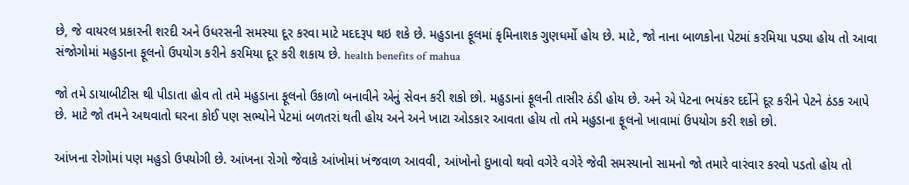છે, જે વાયરલ પ્રકારની શરદી અને ઉધરસની સમસ્યા દૂર કરવા માટે મદદરૂપ થઇ શકે છે. મહુડાના ફૂલમાં કૃમિનાશક ગુણધર્મો હોય છે. માટે, જો નાના બાળકોના પેટમાં કરમિયા પડ્યા હોય તો આવા સંજોગોમાં મહુડાના ફૂલનો ઉપયોગ કરીને કરમિયા દૂર કરી શકાય છે. health benefits of mahua

જો તમે ડાયાબીટીસ થી પીડાતા હોવ તો તમે મહુડાના ફૂલનો ઉકાળો બનાવીને એનું સેવન કરી શકો છો. મહુડાનાં ફૂલની તાસીર ઠંડી હોય છે. અને એ પેટના ભયંકર દર્દોને દૂર કરીને પેટને ઠંડક આપે છે. માટે જો તમને અથવાતો ઘરના કોઈ પણ સભ્યોને પેટમાં બળતરાં થતી હોય અને અને ખાટા ઓડકાર આવતા હોય તો તમે મહુડાના ફૂલનો ખાવામાં ઉપયોગ કરી શકો છો.

આંખના રોગોમાં પણ મહુડો ઉપયોગી છે. આંખના રોગો જેવાકે આંખોમાં ખંજવાળ આવવી, આંખોનો દુખાવો થવો વગેરે વગેરે જેવી સમસ્યાનો સામનો જો તમારે વારંવાર કરવો પડતો હોય તો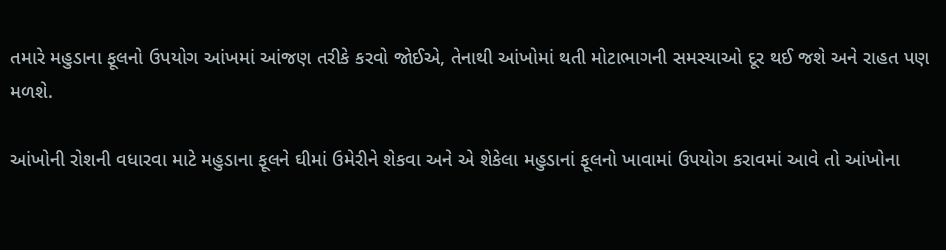તમારે મહુડાના ફૂલનો ઉપયોગ આંખમાં આંજણ તરીકે કરવો જોઈએ, તેનાથી આંખોમાં થતી મોટાભાગની સમસ્યાઓ દૂર થઈ જશે અને રાહત પણ મળશે.

આંખોની રોશની વધારવા માટે મહુડાના ફૂલને ઘીમાં ઉમેરીને શેકવા અને એ શેકેલા મહુડાનાં ફૂલનો ખાવામાં ઉપયોગ કરાવમાં આવે તો આંખોના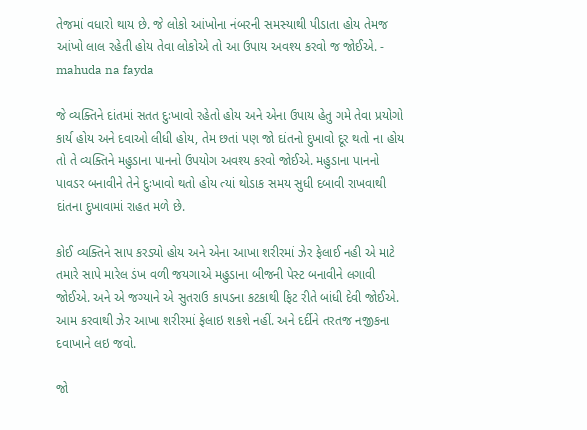તેજમાં વધારો થાય છે. જે લોકો આંખોના નંબરની સમસ્યાથી પીડાતા હોય તેમજ આંખો લાલ રહેતી હોય તેવા લોકોએ તો આ ઉપાય અવશ્ય કરવો જ જોઈએ. - mahuda na fayda

જે વ્યક્તિને દાંતમાં સતત દુઃખાવો રહેતો હોય અને એના ઉપાય હેતુ ગમે તેવા પ્રયોગો કાર્ય હોય અને દવાઓ લીધી હોય, તેમ છતાં પણ જો દાંતનો દુખાવો દૂર થતો ના હોય તો તે વ્યક્તિને મહુડાના પાનનો ઉપયોગ અવશ્ય કરવો જોઈએ. મહુડાના પાનનો પાવડર બનાવીને તેને દુઃખાવો થતો હોય ત્યાં થોડાક સમય સુધી દબાવી રાખવાથી દાંતના દુખાવામાં રાહત મળે છે.

કોઈ વ્યક્તિને સાપ કરડ્યો હોય અને એના આખા શરીરમાં ઝેર ફેલાઈ નહી એ માટે તમારે સાપે મારેલ ડંખ વળી જયગાએ મહુડાના બીજની પેસ્ટ બનાવીને લગાવી જોઈએ. અને એ જગ્યાને એ સુતરાઉ કાપડના કટકાથી ફિટ રીતે બાંધી દેવી જોઈએ. આમ કરવાથી ઝેર આખા શરીરમાં ફેલાઇ શકશે નહીં. અને દર્દીને તરતજ નજીકના દવાખાને લઇ જવો.

જો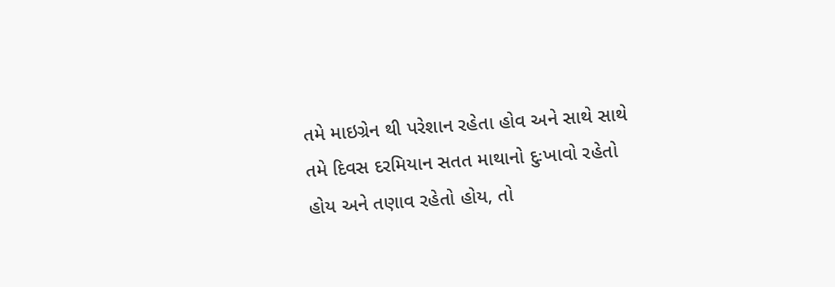તમે માઇગ્રેન થી પરેશાન રહેતા હોવ અને સાથે સાથે તમે દિવસ દરમિયાન સતત માથાનો દુઃખાવો રહેતો હોય અને તણાવ રહેતો હોય, તો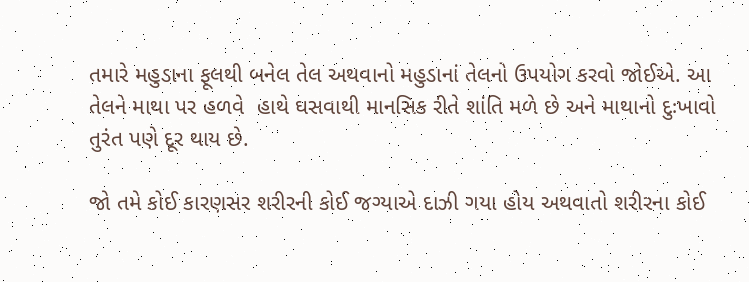તમારે મહુડાના ફૂલથી બનેલ તેલ અથવાનો મહુડાનાં તેલનો ઉપયોગ કરવો જોઈએ. આ તેલને માથા પર હળવે  હાથે ઘસવાથી માનસિક રીતે શાંતિ મળે છે અને માથાનો દુઃખાવો તુરંત પણે દૂર થાય છે.

જો તમે કોઈ કારણસર શરીરની કોઈ જગ્યાએ દાઝી ગયા હોય અથવાતો શરીરના કોઈ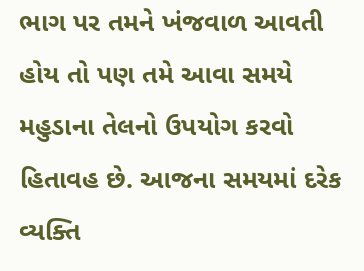ભાગ પર તમને ખંજવાળ આવતી હોય તો પણ તમે આવા સમયે મહુડાના તેલનો ઉપયોગ કરવો હિતાવહ છે. આજના સમયમાં દરેક વ્યક્તિ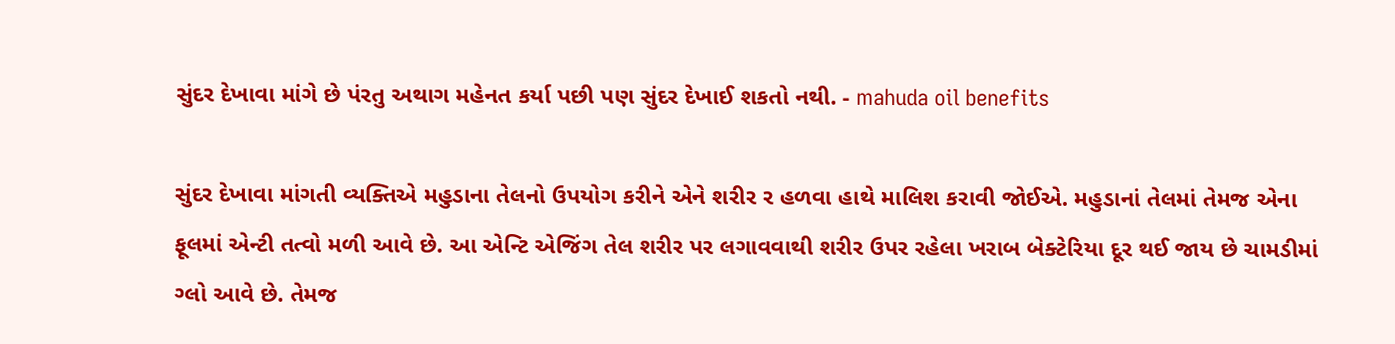સુંદર દેખાવા માંગે છે પંરતુ અથાગ મહેનત કર્યા પછી પણ સુંદર દેખાઈ શકતો નથી. - mahuda oil benefits

સુંદર દેખાવા માંગતી વ્યક્તિએ મહુડાના તેલનો ઉપયોગ કરીને એને શરીર ર હળવા હાથે માલિશ કરાવી જોઈએ. મહુડાનાં તેલમાં તેમજ એના ફૂલમાં એન્ટી તત્વો મળી આવે છે. આ એન્ટિ એજિંગ તેલ શરીર પર લગાવવાથી શરીર ઉપર રહેલા ખરાબ બેક્ટેરિયા દૂર થઈ જાય છે ચામડીમાં ગ્લો આવે છે. તેમજ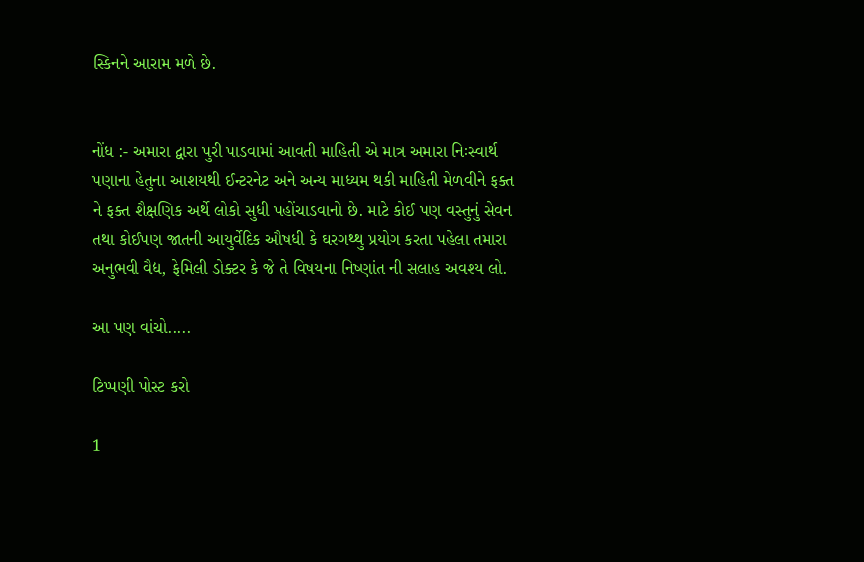સ્કિનને આરામ મળે છે.


નોંધ :- અમારા દ્વારા પુરી પાડવામાં આવતી માહિતી એ માત્ર અમારા નિઃસ્વાર્થ પણાના હેતુના આશયથી ઈન્ટરનેટ અને અન્ય માધ્યમ થકી માહિતી મેળવીને ફક્ત ને ફક્ત શૈક્ષણિક અર્થે લોકો સુધી પહોંચાડવાનો છે. માટે કોઈ પણ વસ્તુનું સેવન તથા કોઈપણ જાતની આયુર્વેદિક ઔષધી કે ઘરગથ્થુ પ્રયોગ કરતા પહેલા તમારા અનુભવી વૈદ્ય, ફેમિલી ડોક્ટર કે જે તે વિષયના નિષ્ણાંત ની સલાહ અવશ્ય લો.

આ પણ વાંચો.....

ટિપ્પણી પોસ્ટ કરો

1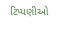ટિપ્પણીઓ